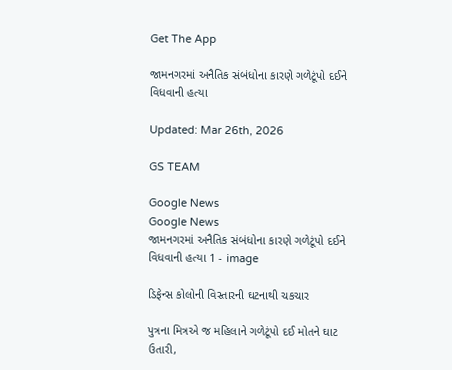Get The App

જામનગરમાં અનૈતિક સંબંધોના કારણે ગળેટૂંપો દઈને વિધવાની હત્યા

Updated: Mar 26th, 2026

GS TEAM

Google News
Google News
જામનગરમાં અનૈતિક સંબંધોના કારણે ગળેટૂંપો દઈને વિધવાની હત્યા 1 - image

ડિફેન્સ કોલોની વિસ્તારની ઘટનાથી ચકચાર

પુત્રના મિત્રએ જ મહિલાને ગળેટૂંપો દઈ મોતને ઘાટ ઉતારી,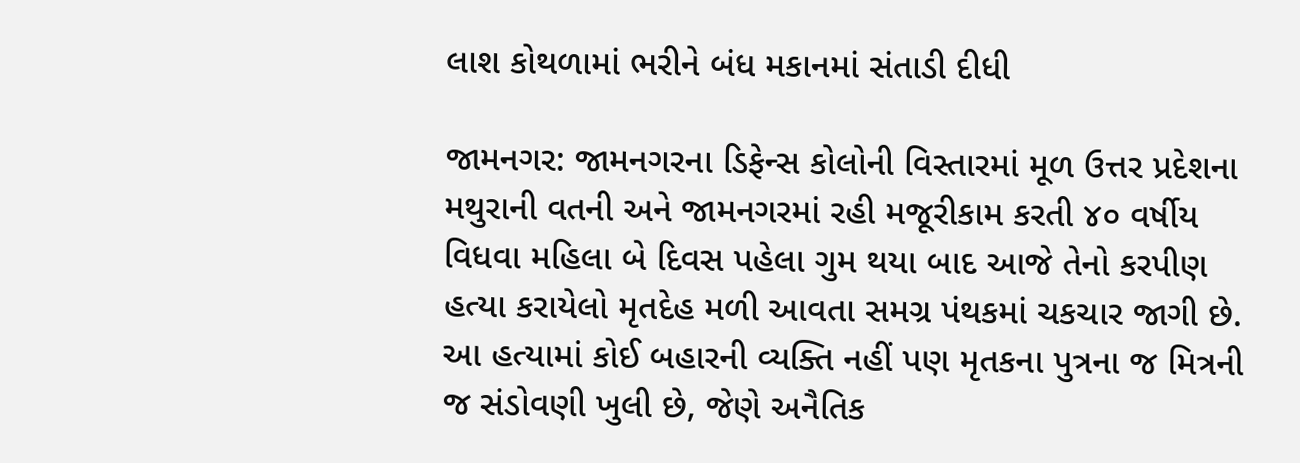લાશ કોથળામાં ભરીને બંધ મકાનમાં સંતાડી દીધી

જામનગર: જામનગરના ડિફેન્સ કોલોની વિસ્તારમાં મૂળ ઉત્તર પ્રદેશના મથુરાની વતની અને જામનગરમાં રહી મજૂરીકામ કરતી ૪૦ વર્ષીય વિધવા મહિલા બે દિવસ પહેલા ગુમ થયા બાદ આજે તેનો કરપીણ હત્યા કરાયેલો મૃતદેહ મળી આવતા સમગ્ર પંથકમાં ચકચાર જાગી છે. આ હત્યામાં કોઈ બહારની વ્યક્તિ નહીં પણ મૃતકના પુત્રના જ મિત્રની જ સંડોવણી ખુલી છે, જેણે અનૈતિક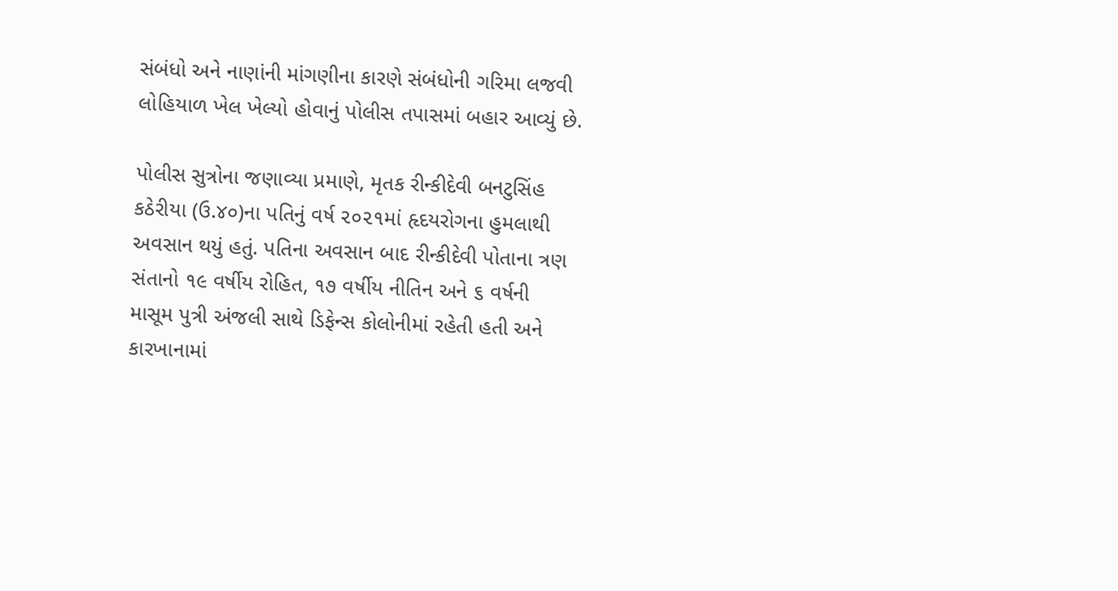સંબંધો અને નાણાંની માંગણીના કારણે સંબંધોની ગરિમા લજવી લોહિયાળ ખેલ ખેલ્યો હોવાનું પોલીસ તપાસમાં બહાર આવ્યું છે.

પોલીસ સુત્રોના જણાવ્યા પ્રમાણે, મૃતક રીન્કીદેવી બનટુસિંહ કઠેરીયા (ઉ.૪૦)ના પતિનું વર્ષ ૨૦૨૧માં હૃદયરોગના હુમલાથી અવસાન થયું હતું. પતિના અવસાન બાદ રીન્કીદેવી પોતાના ત્રણ સંતાનો ૧૯ વર્ષીય રોહિત, ૧૭ વર્ષીય નીતિન અને ૬ વર્ષની માસૂમ પુત્રી અંજલી સાથે ડિફેન્સ કોલોનીમાં રહેતી હતી અને કારખાનામાં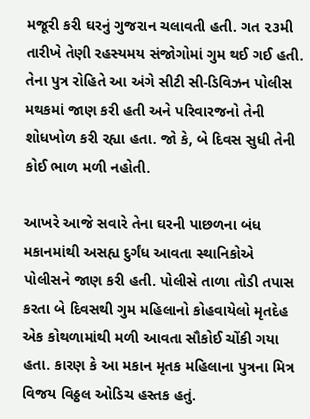મજૂરી કરી ઘરનું ગુજરાન ચલાવતી હતી. ગત ૨૩મી તારીખે તેણી રહસ્યમય સંજોગોમાં ગુમ થઈ ગઈ હતી. તેના પુત્ર રોહિતે આ અંગે સીટી સી-ડિવિઝન પોલીસ મથકમાં જાણ કરી હતી અને પરિવારજનો તેની શોધખોળ કરી રહ્યા હતા. જો કે, બે દિવસ સુધી તેની કોઈ ભાળ મળી નહોતી.

આખરે આજે સવારે તેના ઘરની પાછળના બંધ મકાનમાંથી અસહ્ય દુર્ગંધ આવતા સ્થાનિકોએ પોલીસને જાણ કરી હતી. પોલીસે તાળા તોડી તપાસ કરતા બે દિવસથી ગુમ મહિલાનો કોહવાયેલો મૃતદેહ એક કોથળામાંથી મળી આવતા સૌકોઈ ચોંકી ગયા હતા. કારણ કે આ મકાન મૃતક મહિલાના પુત્રના મિત્ર વિજય વિઠ્ઠલ ઓડિચ હસ્તક હતું.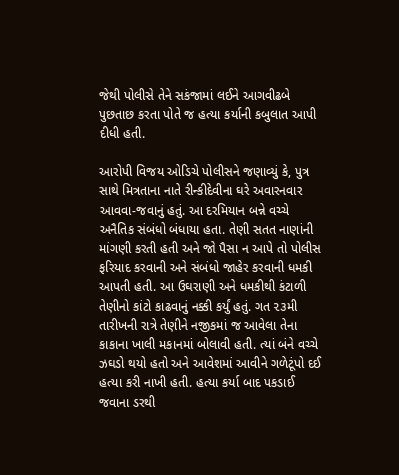જેથી પોલીસે તેને સકંજામાં લઈને આગવીઢબે પુછતાછ કરતા પોતે જ હત્યા કર્યાની કબુલાત આપી દીધી હતી.

આરોપી વિજય ઓડિચે પોલીસને જણાવ્યું કે, પુત્ર સાથે મિત્રતાના નાતે રીન્કીદેવીના ઘરે અવારનવાર આવવા-જવાનું હતું. આ દરમિયાન બન્ને વચ્ચે અનૈતિક સંબંધો બંધાયા હતા. તેણી સતત નાણાંની માંગણી કરતી હતી અને જો પૈસા ન આપે તો પોલીસ ફરિયાદ કરવાની અને સંબંધો જાહેર કરવાની ધમકી આપતી હતી. આ ઉઘરાણી અને ધમકીથી કંટાળી તેણીનો કાંટો કાઢવાનું નક્કી કર્યું હતું. ગત ૨૩મી તારીખની રાત્રે તેણીને નજીકમાં જ આવેલા તેના કાકાના ખાલી મકાનમાં બોલાવી હતી. ત્યાં બંને વચ્ચે ઝઘડો થયો હતો અને આવેશમાં આવીને ગળેટૂંપો દઈ હત્યા કરી નાખી હતી. હત્યા કર્યા બાદ પકડાઈ જવાના ડરથી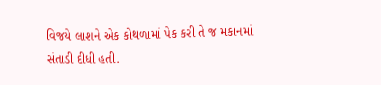વિજયે લાશને એક કોથળામાં પેક કરી તે જ મકાનમાં સંતાડી દીધી હતી.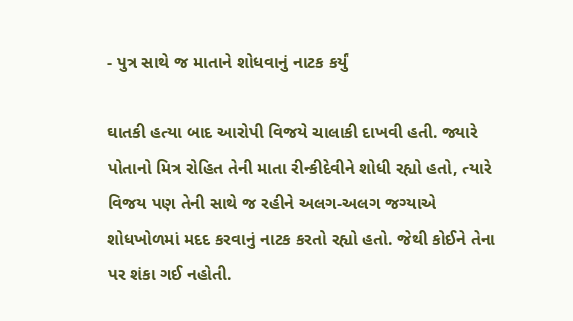- પુત્ર સાથે જ માતાને શોધવાનું નાટક કર્યું

ઘાતકી હત્યા બાદ આરોપી વિજયે ચાલાકી દાખવી હતી. જ્યારે પોતાનો મિત્ર રોહિત તેની માતા રીન્કીદેવીને શોધી રહ્યો હતો, ત્યારે વિજય પણ તેની સાથે જ રહીને અલગ-અલગ જગ્યાએ શોધખોળમાં મદદ કરવાનું નાટક કરતો રહ્યો હતો. જેથી કોઈને તેના પર શંકા ગઈ નહોતી.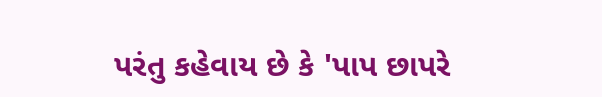પરંતુ કહેવાય છે કે 'પાપ છાપરે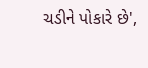ચડીને પોકારે છે',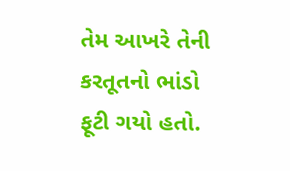તેમ આખરે તેની કરતૂતનો ભાંડો ફૂટી ગયો હતો.